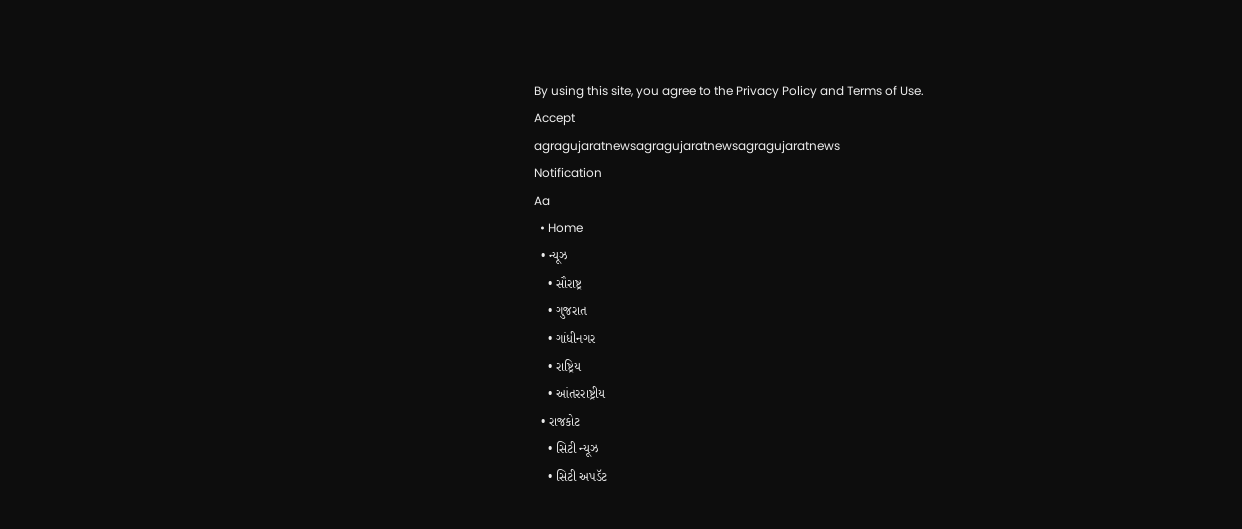By using this site, you agree to the Privacy Policy and Terms of Use.
Accept
agragujaratnewsagragujaratnewsagragujaratnews
Notification
Aa
  • Home
  • ન્યૂઝ
    • સૌરાષ્ટ્ર
    • ગુજરાત
    • ગાંધીનગર
    • રાષ્ટ્રિય
    • આંતરરાષ્ટ્રીય
  • રાજકોટ
    • સિટી ન્યૂઝ
    • સિટી અપડૅટ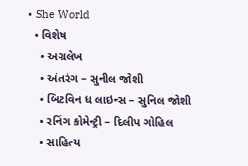• She World
  • વિશેષ
    • અગ્રલેખ
    • અંતરંગ – સુનીલ જોશી
    • બિટવિન ધ લાઇન્સ – સુનિલ જોશી
    • રનિંગ કોમેન્ટ્રી – દિલીપ ગોહિલ
    • સાહિત્ય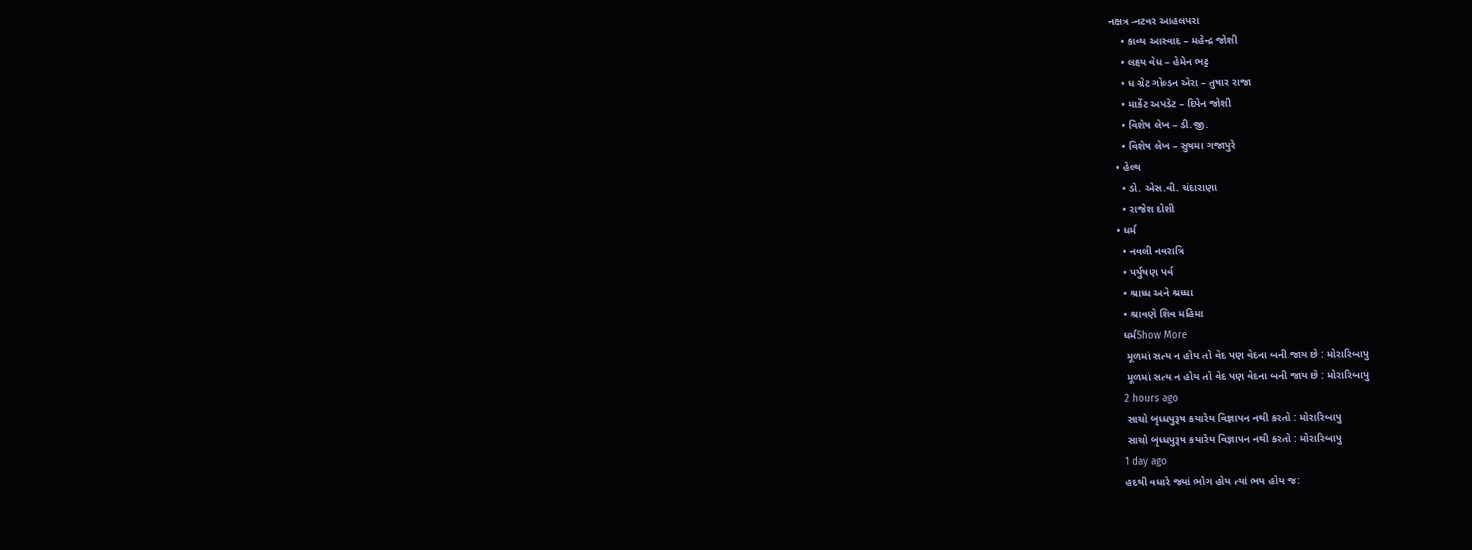નક્ષત્ર -નટવર આહલપરા
    • કાવ્ય આસ્વાદ – મહેન્દ્ર જોશી
    • લક્ષ્ય વેધ – હેમેન ભટ્ટ
    • ધ ગ્રેટ ગોલ્ડન એરા – તુષાર રાજા
    • માર્કેટ અપડેટ – દિપેન જોશી
    • વિશેષ લેખ – ડી.જી.
    • વિશેષ લેખ – સુષમા ગજાપુરે
  • હેલ્થ
    • ડો. એસ.વી. ચંદારાણા
    • રાજેશ દોશી
  • ધર્મ
    • નવલી નવરાત્રિ
    • પર્યુષણ પર્વ
    • શ્રાધ્ધ અને શ્રધ્ધા
    • શ્રાવણે શિવ મહિમા
    ધર્મShow More
     મૂળમાં સત્ય ન હોય તો વેદ પણ વેદના બની જાય છે : મોરારિબાપુ
     મૂળમાં સત્ય ન હોય તો વેદ પણ વેદના બની જાય છે : મોરારિબાપુ
    2 hours ago
     સાચો બૃધ્ધપુરૂષ કયારેય વિજ્ઞાપન નથી કરતો : મોરારિબાપુ
     સાચો બૃધ્ધપુરૂષ કયારેય વિજ્ઞાપન નથી કરતો : મોરારિબાપુ
    1 day ago
    હદથી વધારે જ્યાં ભોગ હોય ત્યાં ભય હોય જ: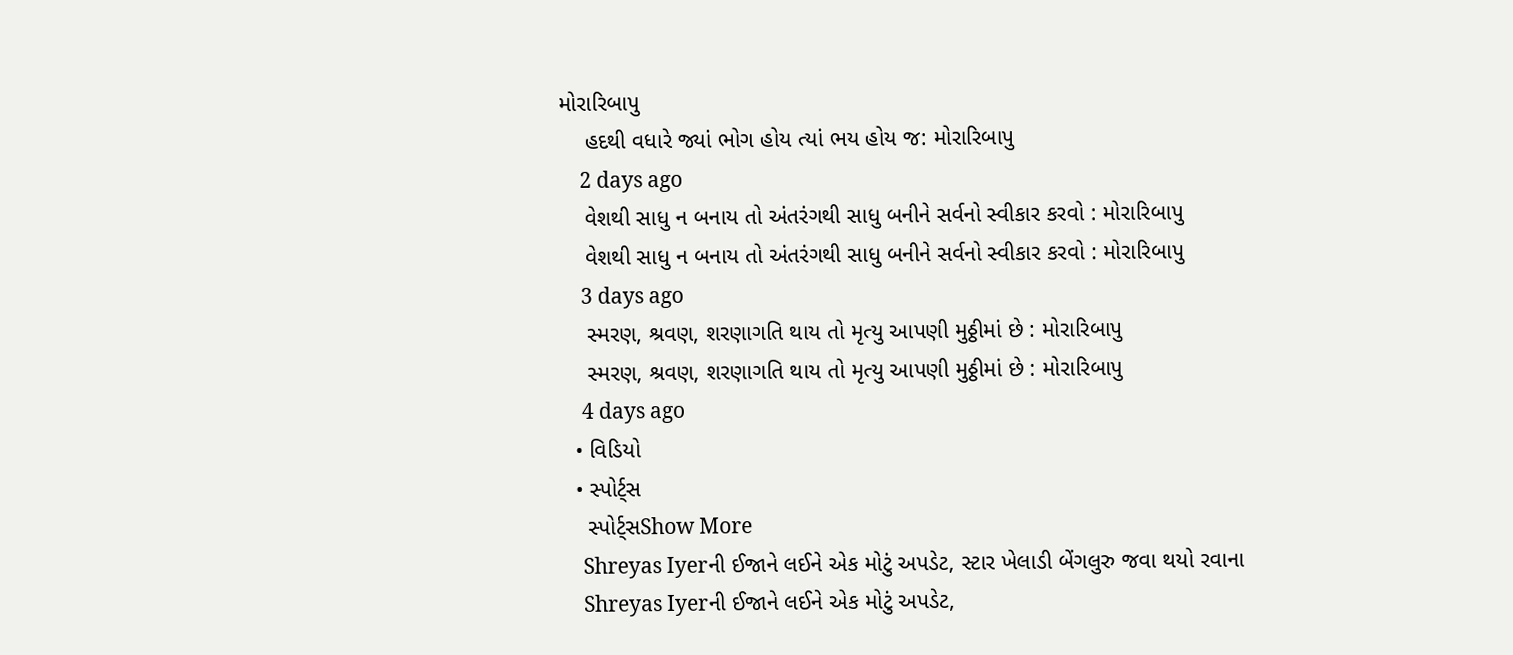મોરારિબાપુ
    હદથી વધારે જ્યાં ભોગ હોય ત્યાં ભય હોય જ: મોરારિબાપુ
    2 days ago
    વેશથી સાધુ ન બનાય તો અંતરંગથી સાધુ બનીને સર્વનો સ્વીકાર કરવો : મોરારિબાપુ
    વેશથી સાધુ ન બનાય તો અંતરંગથી સાધુ બનીને સર્વનો સ્વીકાર કરવો : મોરારિબાપુ
    3 days ago
    સ્મરણ, શ્રવણ, શરણાગતિ થાય તો મૃત્યુ આપણી મુઠ્ઠીમાં છે : મોરારિબાપુ
    સ્મરણ, શ્રવણ, શરણાગતિ થાય તો મૃત્યુ આપણી મુઠ્ઠીમાં છે : મોરારિબાપુ
    4 days ago
  • વિડિયો
  • સ્પોર્ટ્સ
    સ્પોર્ટ્સShow More
    Shreyas Iyerની ઈજાને લઈને એક મોટું અપડેટ, સ્ટાર ખેલાડી બેંગલુરુ જવા થયો રવાના
    Shreyas Iyerની ઈજાને લઈને એક મોટું અપડેટ,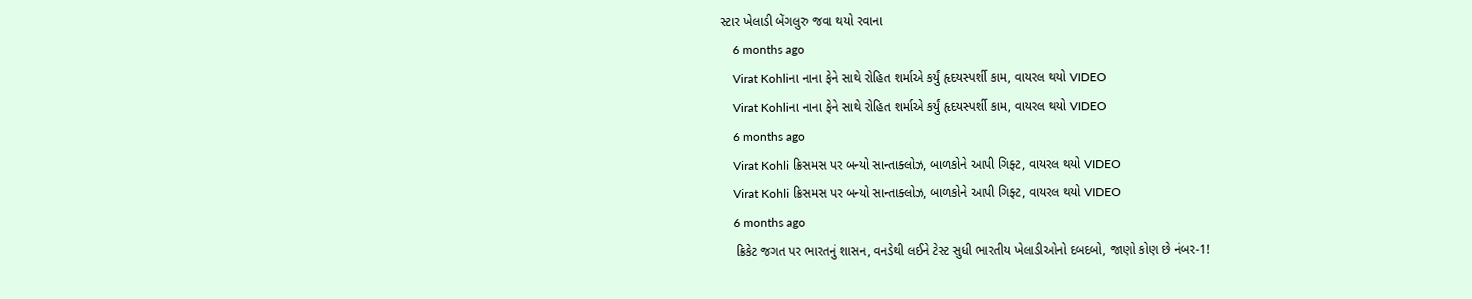સ્ટાર ખેલાડી બેંગલુરુ જવા થયો રવાના
    6 months ago
    Virat Kohliના નાના ફેને સાથે રોહિત શર્માએ કર્યું હૃદયસ્પર્શી કામ, વાયરલ થયો VIDEO
    Virat Kohliના નાના ફેને સાથે રોહિત શર્માએ કર્યું હૃદયસ્પર્શી કામ, વાયરલ થયો VIDEO
    6 months ago
    Virat Kohli ક્રિસમસ પર બન્યો સાન્તાક્લોઝ, બાળકોને આપી ગિફ્ટ, વાયરલ થયો VIDEO
    Virat Kohli ક્રિસમસ પર બન્યો સાન્તાક્લોઝ, બાળકોને આપી ગિફ્ટ, વાયરલ થયો VIDEO
    6 months ago
    ક્રિકેટ જગત પર ભારતનું શાસન, વનડેથી લઈને ટેસ્ટ સુધી ભારતીય ખેલાડીઓનો દબદબો, જાણો કોણ છે નંબર-1!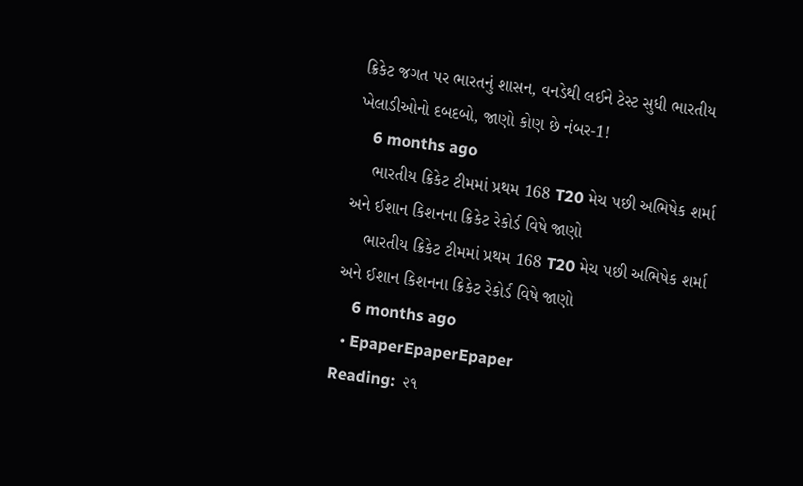ક્રિકેટ જગત પર ભારતનું શાસન, વનડેથી લઈને ટેસ્ટ સુધી ભારતીય ખેલાડીઓનો દબદબો, જાણો કોણ છે નંબર-1!
    6 months ago
    ભારતીય ક્રિકેટ ટીમમાં પ્રથમ 168 T20 મેચ પછી અભિષેક શર્મા અને ઈશાન કિશનના ક્રિકેટ રેકોર્ડ વિષે જાણો
    ભારતીય ક્રિકેટ ટીમમાં પ્રથમ 168 T20 મેચ પછી અભિષેક શર્મા અને ઈશાન કિશનના ક્રિકેટ રેકોર્ડ વિષે જાણો
    6 months ago
  • EpaperEpaperEpaper
Reading:  ૨૧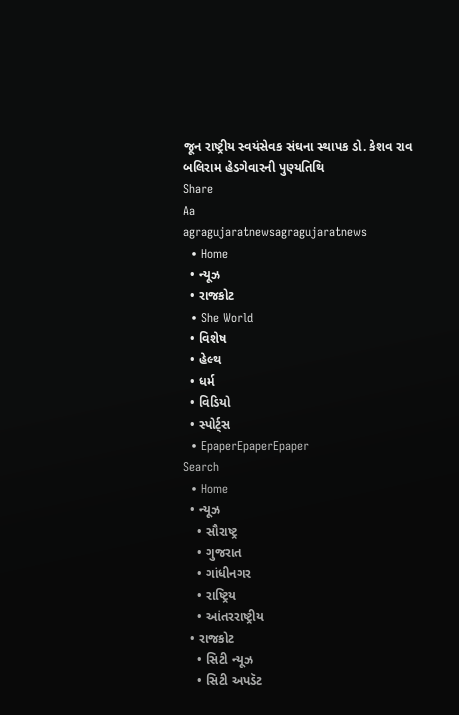જૂન રાષ્ટ્રીય સ્વયંસેવક સંઘના સ્થાપક ડો. કેશવ રાવ બલિરામ હેડગેવારની પુણ્યતિથિ
Share
Aa
agragujaratnewsagragujaratnews
  • Home
  • ન્યૂઝ
  • રાજકોટ
  • She World
  • વિશેષ
  • હેલ્થ
  • ધર્મ
  • વિડિયો
  • સ્પોર્ટ્સ
  • EpaperEpaperEpaper
Search
  • Home
  • ન્યૂઝ
    • સૌરાષ્ટ્ર
    • ગુજરાત
    • ગાંધીનગર
    • રાષ્ટ્રિય
    • આંતરરાષ્ટ્રીય
  • રાજકોટ
    • સિટી ન્યૂઝ
    • સિટી અપડૅટ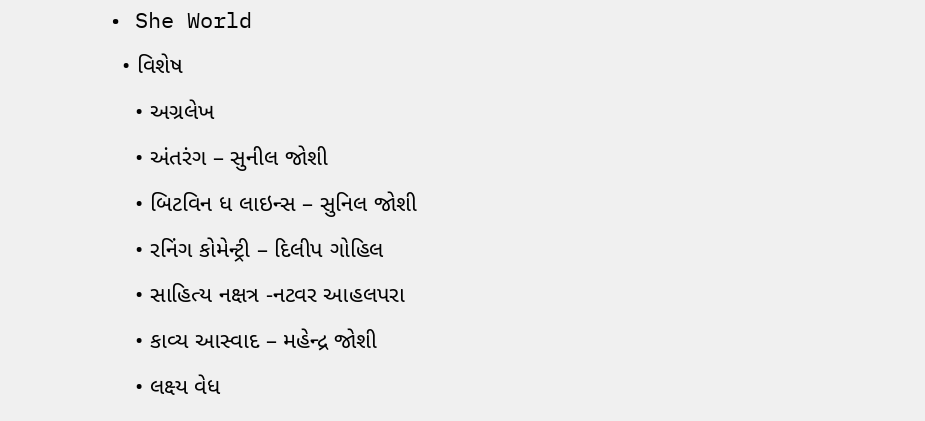• She World
  • વિશેષ
    • અગ્રલેખ
    • અંતરંગ – સુનીલ જોશી
    • બિટવિન ધ લાઇન્સ – સુનિલ જોશી
    • રનિંગ કોમેન્ટ્રી – દિલીપ ગોહિલ
    • સાહિત્ય નક્ષત્ર -નટવર આહલપરા
    • કાવ્ય આસ્વાદ – મહેન્દ્ર જોશી
    • લક્ષ્ય વેધ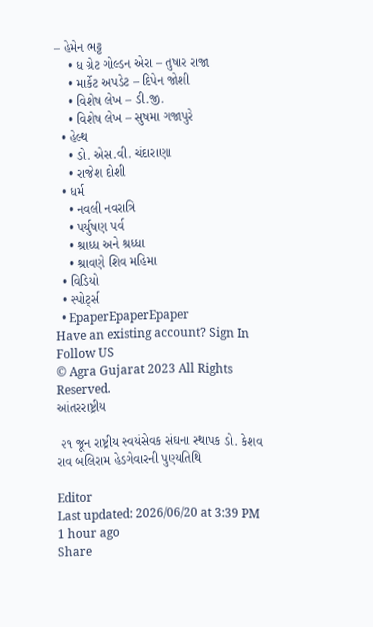– હેમેન ભટ્ટ
    • ધ ગ્રેટ ગોલ્ડન એરા – તુષાર રાજા
    • માર્કેટ અપડેટ – દિપેન જોશી
    • વિશેષ લેખ – ડી.જી.
    • વિશેષ લેખ – સુષમા ગજાપુરે
  • હેલ્થ
    • ડો. એસ.વી. ચંદારાણા
    • રાજેશ દોશી
  • ધર્મ
    • નવલી નવરાત્રિ
    • પર્યુષણ પર્વ
    • શ્રાધ્ધ અને શ્રધ્ધા
    • શ્રાવણે શિવ મહિમા
  • વિડિયો
  • સ્પોર્ટ્સ
  • EpaperEpaperEpaper
Have an existing account? Sign In
Follow US
© Agra Gujarat 2023 All Rights Reserved.
આંતરરાષ્ટ્રીય

 ૨૧ જૂન રાષ્ટ્રીય સ્વયંસેવક સંઘના સ્થાપક ડો. કેશવ રાવ બલિરામ હેડગેવારની પુણ્યતિથિ

Editor
Last updated: 2026/06/20 at 3:39 PM
1 hour ago
Share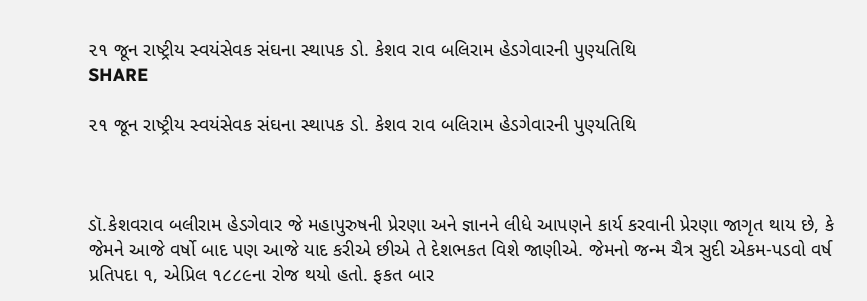૨૧ જૂન રાષ્ટ્રીય સ્વયંસેવક સંઘના સ્થાપક ડો. કેશવ રાવ બલિરામ હેડગેવારની પુણ્યતિથિ
SHARE

૨૧ જૂન રાષ્ટ્રીય સ્વયંસેવક સંઘના સ્થાપક ડો. કેશવ રાવ બલિરામ હેડગેવારની પુણ્યતિથિ



ડૉ.કેશવરાવ બલીરામ હેડગેવાર જે મહાપુરુષની પ્રેરણા અને જ્ઞાનને લીધે આપણને કાર્ય કરવાની પ્રેરણા જાગૃત થાય છે, કે જેમને આજે વર્ષો બાદ પણ આજે યાદ કરીએ છીએ તે દેશભકત વિશે જાણીએ. જેમનો જન્મ ચૈત્ર સુદી એકમ-પડવો વર્ષ પ્રતિપદા ૧, એપ્રિલ ૧૮૮૯ના રોજ થયો હતો. ફકત બાર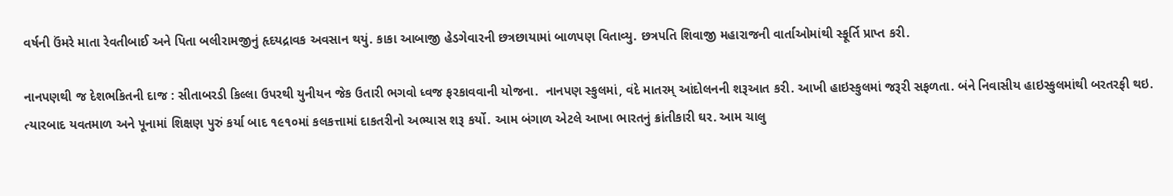વર્ષની ઉંમરે માતા રેવતીબાઈ અને પિતા બલીરામજીનું હૃદયદ્રાવક અવસાન થયું. કાકા આબાજી હેડગેવારની છત્રછાયામાં બાળપણ વિતાવ્યુ. છત્રપતિ શિવાજી મહારાજની વાર્તાઓમાંથી સ્ફૂર્તિ પ્રાપ્ત કરી.

નાનપણથી જ દેશભકિતની દાજ : સીતાબરડી કિલ્લા ઉપરથી યુનીયન જેક ઉતારી ભગવો ધ્વજ ફરકાવવાની યોજના.  નાનપણ સ્કુલમાં, વંદે માતરમ્ આંદોલનની શરૂઆત કરી. આખી હાઇસ્કુલમાં જરૂરી સફળતા. બંને નિવાસીય હાઇસ્કુલમાંથી બરતરફી થઇ. ત્યારબાદ યવતમાળ અને પૂનામાં શિક્ષણ પુરું કર્યા બાદ ૧૯૧૦માં કલકત્તામાં દાકતરીનો અભ્યાસ શરૂ કર્યો. આમ બંગાળ એટલે આખા ભારતનું ક્રાંતીકારી ઘર. આમ ચાલુ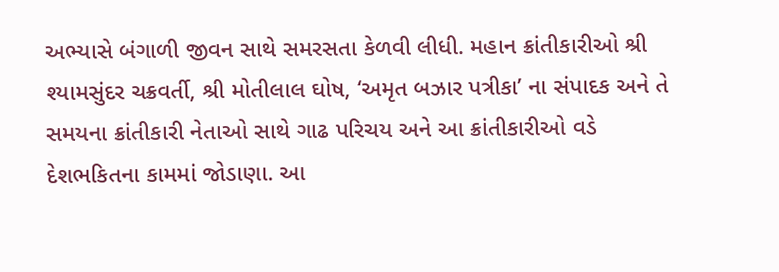અભ્યાસે બંગાળી જીવન સાથે સમરસતા કેળવી લીધી. મહાન ક્રાંતીકારીઓ શ્રી શ્યામસુંદર ચક્રવર્તી, શ્રી મોતીલાલ ઘોષ, ‘અમૃત બઝાર પત્રીકા’ ના સંપાદક અને તે સમયના ક્રાંતીકારી નેતાઓ સાથે ગાઢ પરિચય અને આ ક્રાંતીકારીઓ વડે દેશભકિતના કામમાં જોડાણા. આ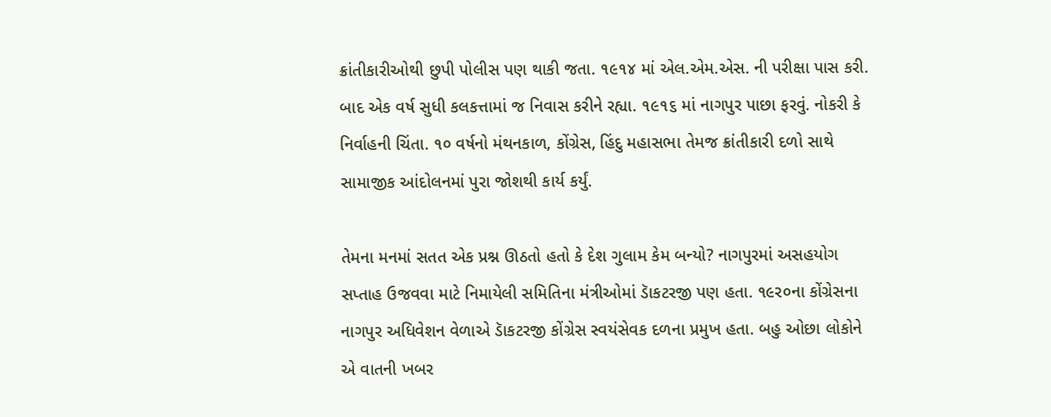ક્રાંતીકારીઓથી છુપી પોલીસ પણ થાકી જતા. ૧૯૧૪ માં એલ.એમ.એસ. ની પરીક્ષા પાસ કરી. બાદ એક વર્ષ સુધી કલકત્તામાં જ નિવાસ કરીને રહ્યા. ૧૯૧૬ માં નાગપુર પાછા ફરવું. નોકરી કે નિર્વાહની ચિંતા. ૧૦ વર્ષનો મંથનકાળ, કોંગ્રેસ, હિંદુ મહાસભા તેમજ ક્રાંતીકારી દળો સાથે સામાજીક આંદોલનમાં પુરા જોશથી કાર્ય કર્યું.

તેમના મનમાં સતત એક પ્રશ્ન ઊઠતો હતો કે દેશ ગુલામ કેમ બન્યો? નાગપુરમાં અસહયોગ સપ્તાહ ઉજવવા માટે નિમાયેલી સમિતિના મંત્રીઓમાં ડાૅકટરજી પણ હતા. ૧૯ર૦ના કોંગ્રેસના નાગપુર અધિવેશન વેળાએ ડાૅકટરજી કોંગ્રેસ સ્વયંસેવક દળના પ્રમુખ હતા. બહુ ઓછા લોકોને એ વાતની ખબર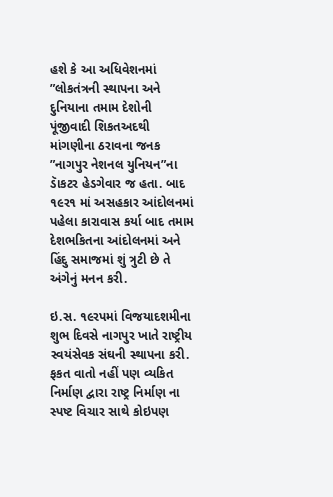હશે કે આ અધિવેશનમાં ”લોકતંત્રની સ્થાપના અને દુનિયાના તમામ દેશોની પૂંજીવાદી શિકતઅદથી માંગણીના ઠરાવના જનક ”નાગપુર નેશનલ યુનિયન”ના ડાૅકટર હેડગેવાર જ હતા. બાદ ૧૯ર૧ માં અસહકાર આંદોલનમાં પહેલા કારાવાસ કર્યા બાદ તમામ દેશભકિતના આંદોલનમાં અને હિંદુ સમાજમાં શું ત્રુટી છે તે અંગેનું મનન કરી.

ઇ.સ. ૧૯રપમાં વિજયાદશમીના શુભ દિવસે નાગપુર ખાતે રાષ્ટ્રીય સ્વયંસેવક સંઘની સ્થાપના કરી. ફકત વાતો નહીં પણ વ્યકિત નિર્માણ દ્વારા રાષ્ટ્ર નિર્માણ ના સ્પષ્ટ વિચાર સાથે કોઇપણ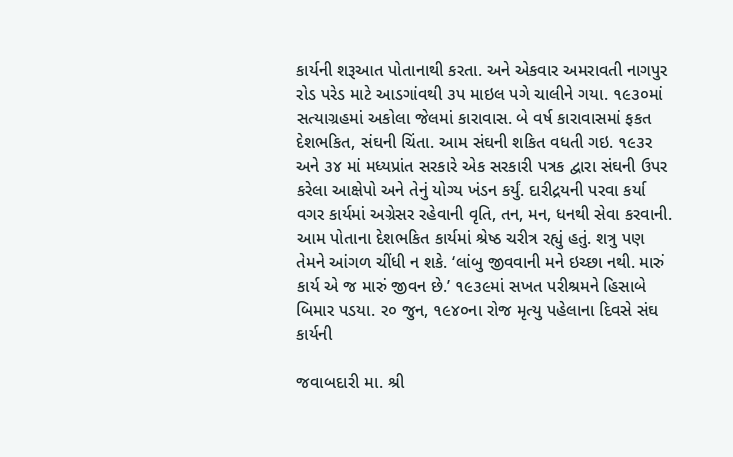કાર્યની શરૂઆત પોતાનાથી કરતા. અને એકવાર અમરાવતી નાગપુર રોડ પરેડ માટે આડગાંવથી ૩પ માઇલ પગે ચાલીને ગયા. ૧૯૩૦માં સત્યાગ્રહમાં અકોલા જેલમાં કારાવાસ. બે વર્ષ કારાવાસમાં ફકત દેશભકિત, સંઘની ચિંતા. આમ સંઘની શકિત વધતી ગઇ. ૧૯૩ર અને ૩૪ માં મધ્યપ્રાંત સરકારે એક સરકારી પત્રક દ્વારા સંઘની ઉપર કરેલા આક્ષેપો અને તેનું યોગ્ય ખંડન કર્યું. દારીદ્રયની પરવા કર્યા વગર કાર્યમાં અગ્રેસર રહેવાની વૃતિ, તન, મન, ધનથી સેવા કરવાની. આમ પોતાના દેશભકિત કાર્યમાં શ્રેષ્ઠ ચરીત્ર રહ્યું હતું. શત્રુ પણ તેમને આંગળ ચીંધી ન શકે. ‘લાંબુ જીવવાની મને ઇચ્છા નથી. મારું કાર્ય એ જ મારું જીવન છે.’ ૧૯૩૯માં સખત પરીશ્રમને હિસાબે બિમાર પડયા. ર૦ જુન, ૧૯૪૦ના રોજ મૃત્યુ પહેલાના દિવસે સંઘ કાર્યની

જવાબદારી મા. શ્રી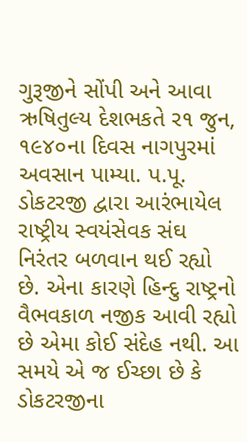ગુરૂજીને સોંપી અને આવા ઋષિતુલ્ય દેશભકતે ર૧ જુન, ૧૯૪૦ના દિવસ નાગપુરમાં અવસાન પામ્યા. પ.પૂ. ડોકટરજી દ્વારા આરંભાયેલ રાષ્ટ્રીય સ્વયંસેવક સંઘ નિરંતર બળવાન થઈ રહ્યો છે. એના કારણે હિન્દુ રાષ્ટ્રનો વૈભવકાળ નજીક આવી રહ્યો છે એમા કોઈ સંદેહ નથી. આ સમયે એ જ ઈચ્છા છે કે ડોકટરજીના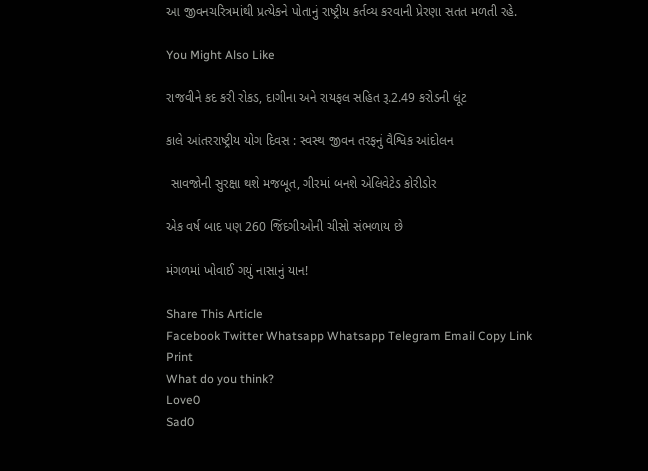આ જીવનચરિત્રમાંથી પ્રત્યેકને પોતાનું રાષ્ટ્રીય કર્તવ્ય કરવાની પ્રેરણા સતત મળતી રહે.

You Might Also Like

રાજવીને કદ કરી રોકડ, દાગીના અને રાયફલ સહિત રૂ.2.49 કરોડની લૂંટ

કાલે આંતરરાષ્ટ્રીય યોગ દિવસ : સ્વસ્થ જીવન તરફનું વૈશ્વિક આંદોલન

 સાવજોની સુરક્ષા થશે મજબૂત, ગીરમાં બનશે એલિવેટેડ કોરીડોર

એક વર્ષ બાદ પણ 260 જિંદગીઓની ચીસો સંભળાય છે

મંગળમાં ખોવાઈ ગયું નાસાનું યાન!

Share This Article
Facebook Twitter Whatsapp Whatsapp Telegram Email Copy Link Print
What do you think?
Love0
Sad0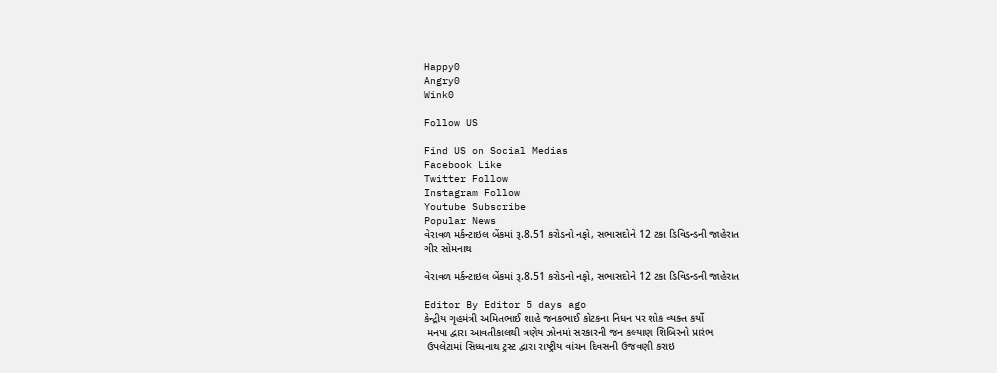Happy0
Angry0
Wink0

Follow US

Find US on Social Medias
Facebook Like
Twitter Follow
Instagram Follow
Youtube Subscribe
Popular News
વેરાવળ મર્કન્ટાઇલ બેંકમાં રૂ.8.51 કરોડનો નફો, સભાસદોને 12 ટકા ડિવિડન્ડની જાહેરાત
ગીર સોમનાથ

વેરાવળ મર્કન્ટાઇલ બેંકમાં રૂ.8.51 કરોડનો નફો, સભાસદોને 12 ટકા ડિવિડન્ડની જાહેરાત

Editor By Editor 5 days ago
કેન્દ્રીય ગૃહમંત્રી અમિતભાઈ શાહે જનકભાઈ કોટકના નિધન પર શોક વ્યક્ત કર્યો
 મનપા દ્વારા આવતીકાલથી ત્રણેય ઝોનમાં સરકારની જન કલ્યાણ શિબિરનો પ્રારંભ
 ઉપલેટામાં સિધ્ધનાથ ટ્રસ્ટ દ્વારા રાષ્ટ્રીય વાંચન દિવસની ઉજવણી કરાઇ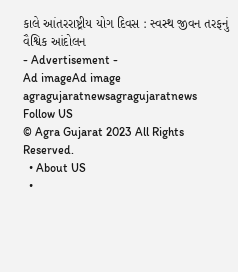કાલે આંતરરાષ્ટ્રીય યોગ દિવસ : સ્વસ્થ જીવન તરફનું વૈશ્વિક આંદોલન
- Advertisement -
Ad imageAd image
agragujaratnewsagragujaratnews
Follow US
© Agra Gujarat 2023 All Rights Reserved.
  • About US
  •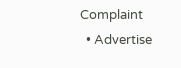Complaint
  • Advertise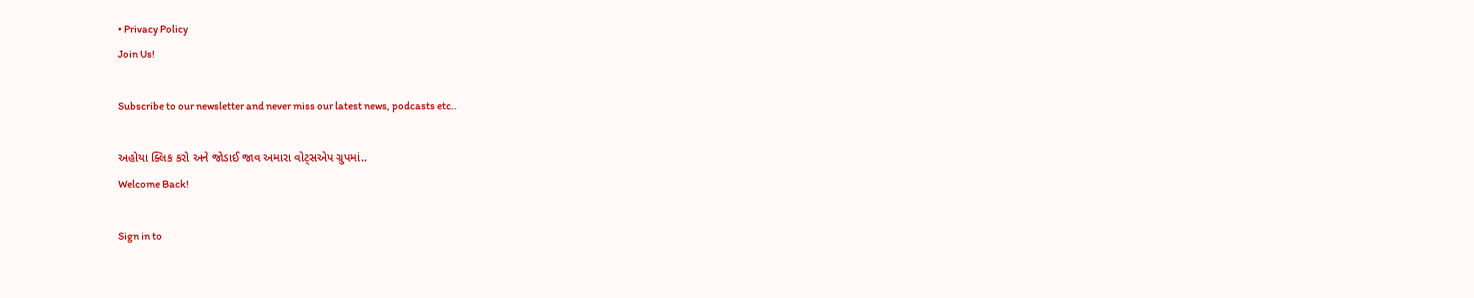• Privacy Policy
Join Us!

Subscribe to our newsletter and never miss our latest news, podcasts etc..

અહોયા ક્લિક કરો અને જોડાઈ જાવ અમારા વોટ્સએપ ગ્રુપમાં..
Welcome Back!

Sign in to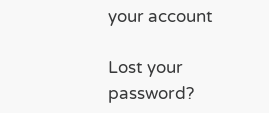your account

Lost your password?